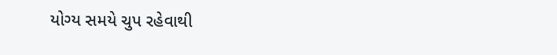યોગ્ય સમયે ચુપ રહેવાથી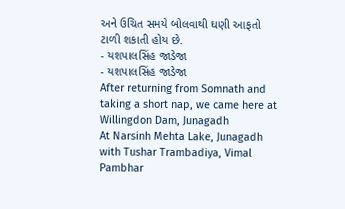અને ઉચિત સમયે બોલવાથી ઘણી આફતો ટાળી શકાતી હોય છે.
- યશપાલસિંહ જાડેજા
- યશપાલસિંહ જાડેજા
After returning from Somnath and taking a short nap, we came here at Willingdon Dam, Junagadh
At Narsinh Mehta Lake, Junagadh with Tushar Trambadiya, Vimal Pambhar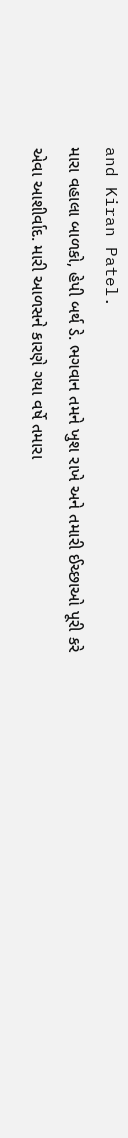and Kiran Patel.
મારા વહાલા બાળકો, હેપી બર્થ ડે. ભગવાન તમને ખુશ રાખે અને તમારી ઈચ્છાઓ પૂરી કરે એવા આશીર્વાદ. મારી આળસને કારણે ગયા વર્ષે તમારા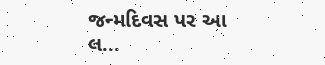જન્મદિવસ પર આ લ...